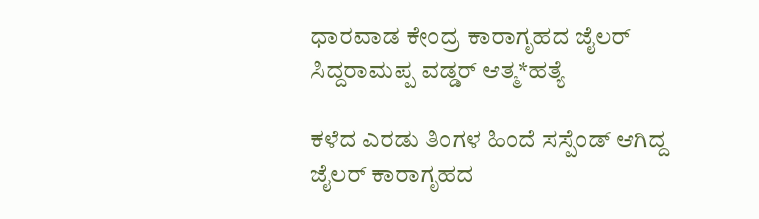ಧಾರವಾಡ ಕೇಂದ್ರ ಕಾರಾಗೃಹದ ಜೈಲರ್ ಸಿದ್ದರಾಮಪ್ಪ ವಡ್ಡರ್ ಆತ್ಮ*ಹತ್ಯೆ

ಕಳೆದ ಎರಡು ತಿಂಗಳ ಹಿಂದೆ ಸಸ್ಪೆಂಡ್ ಆಗಿದ್ದ ಜೈಲರ್ ಕಾರಾಗೃಹದ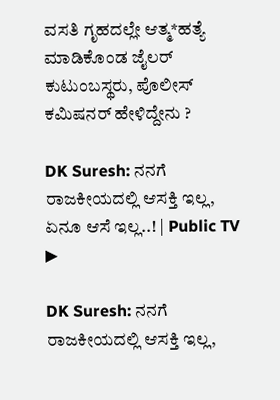ವಸತಿ ಗೃಹದಲ್ಲೇ ಆತ್ಮ*ಹತ್ಯೆ ಮಾಡಿಕೊಂಡ ಜೈಲರ್ ಕುಟುಂಬಸ್ಥರು, ಪೊಲೀಸ್ ಕಮಿಷನರ್ ಹೇಳಿದ್ದೇನು ?

DK Suresh: ನನಗೆ ರಾಜಕೀಯದಲ್ಲಿ ಆಸಕ್ತಿ ಇಲ್ಲ, ಏನೂ ಆಸೆ ಇಲ್ಲ..! | Public TV
▶

DK Suresh: ನನಗೆ ರಾಜಕೀಯದಲ್ಲಿ ಆಸಕ್ತಿ ಇಲ್ಲ,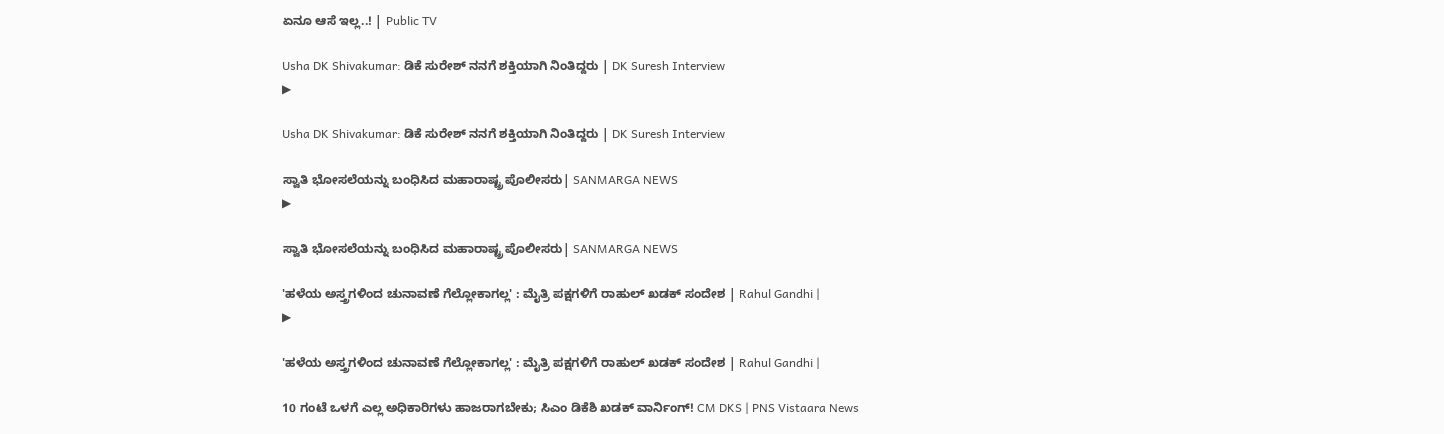ಏನೂ ಆಸೆ ಇಲ್ಲ..! | Public TV

Usha DK Shivakumar: ಡಿಕೆ ಸುರೇಶ್ ನನಗೆ ಶಕ್ತಿಯಾಗಿ ನಿಂತಿದ್ದರು | DK Suresh Interview
▶

Usha DK Shivakumar: ಡಿಕೆ ಸುರೇಶ್ ನನಗೆ ಶಕ್ತಿಯಾಗಿ ನಿಂತಿದ್ದರು | DK Suresh Interview

ಸ್ವಾತಿ ಭೋಸಲೆಯನ್ನು ಬಂಧಿಸಿದ ಮಹಾರಾಷ್ಟ್ರ ಪೊಲೀಸರು| SANMARGA NEWS
▶

ಸ್ವಾತಿ ಭೋಸಲೆಯನ್ನು ಬಂಧಿಸಿದ ಮಹಾರಾಷ್ಟ್ರ ಪೊಲೀಸರು| SANMARGA NEWS

'ಹಳೆಯ ಅಸ್ತ್ರಗಳಿಂದ ಚುನಾವಣೆ ಗೆಲ್ಲೋಕಾಗಲ್ಲ' : ಮೈತ್ರಿ ಪಕ್ಷಗಳಿಗೆ ರಾಹುಲ್ ಖಡಕ್ ಸಂದೇಶ | Rahul Gandhi |
▶

'ಹಳೆಯ ಅಸ್ತ್ರಗಳಿಂದ ಚುನಾವಣೆ ಗೆಲ್ಲೋಕಾಗಲ್ಲ' : ಮೈತ್ರಿ ಪಕ್ಷಗಳಿಗೆ ರಾಹುಲ್ ಖಡಕ್ ಸಂದೇಶ | Rahul Gandhi |

10 ಗಂಟೆ ಒಳಗೆ ಎಲ್ಲ ಅಧಿಕಾರಿಗಳು ಹಾಜರಾಗಬೇಕು; ಸಿಎಂ ಡಿಕೆಶಿ ಖಡಕ್ ವಾರ್ನಿಂಗ್! CM DKS | PNS Vistaara News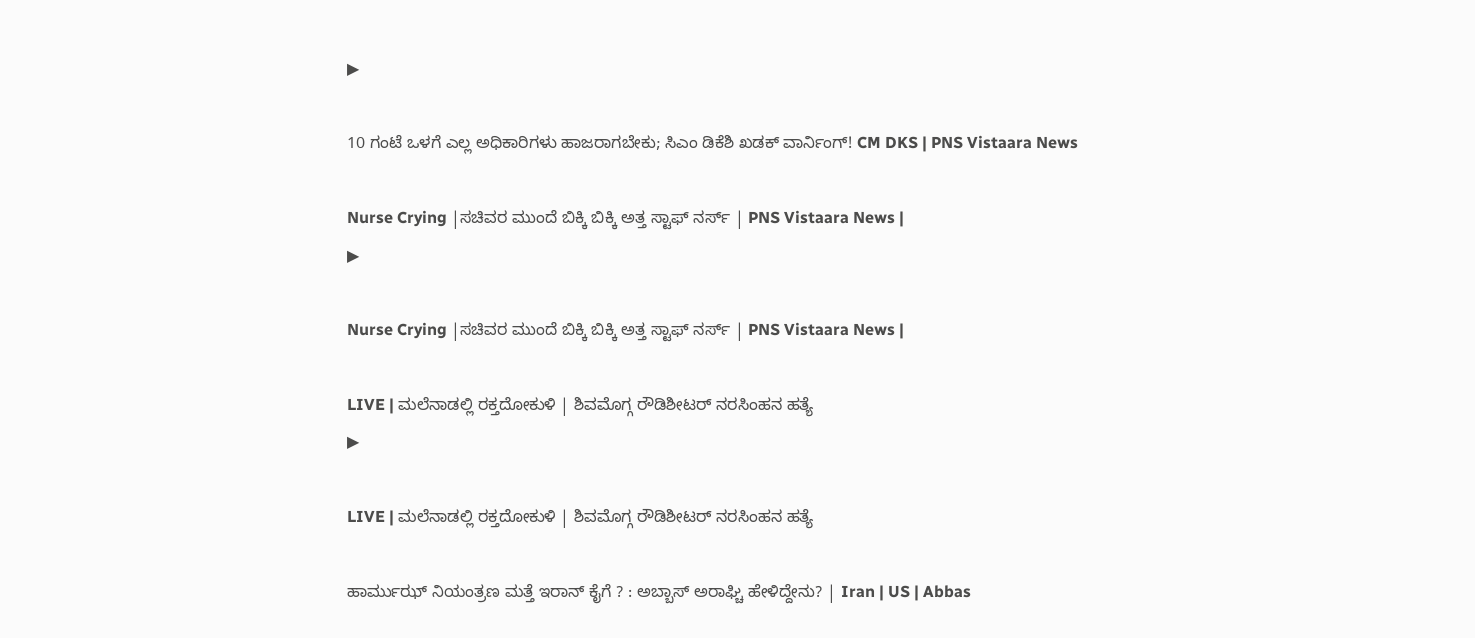▶

10 ಗಂಟೆ ಒಳಗೆ ಎಲ್ಲ ಅಧಿಕಾರಿಗಳು ಹಾಜರಾಗಬೇಕು; ಸಿಎಂ ಡಿಕೆಶಿ ಖಡಕ್ ವಾರ್ನಿಂಗ್! CM DKS | PNS Vistaara News

Nurse Crying |ಸಚಿವರ ಮುಂದೆ ಬಿಕ್ಕಿ ಬಿಕ್ಕಿ ಅತ್ತ ಸ್ಟಾಫ್ ನರ್ಸ್ | PNS Vistaara News |
▶

Nurse Crying |ಸಚಿವರ ಮುಂದೆ ಬಿಕ್ಕಿ ಬಿಕ್ಕಿ ಅತ್ತ ಸ್ಟಾಫ್ ನರ್ಸ್ | PNS Vistaara News |

LIVE | ಮಲೆನಾಡಲ್ಲಿ ರಕ್ತದೋಕುಳಿ | ಶಿವಮೊಗ್ಗ ರೌಡಿಶೀಟರ್ ನರಸಿಂಹನ ಹತ್ಯೆ
▶

LIVE | ಮಲೆನಾಡಲ್ಲಿ ರಕ್ತದೋಕುಳಿ | ಶಿವಮೊಗ್ಗ ರೌಡಿಶೀಟರ್ ನರಸಿಂಹನ ಹತ್ಯೆ

ಹಾರ್ಮುಝ್ ನಿಯಂತ್ರಣ ಮತ್ತೆ ಇರಾನ್ ಕೈಗೆ ? : ಅಬ್ಬಾಸ್ ಅರಾಘ್ಚಿ ಹೇಳಿದ್ದೇನು? | Iran | US | Abbas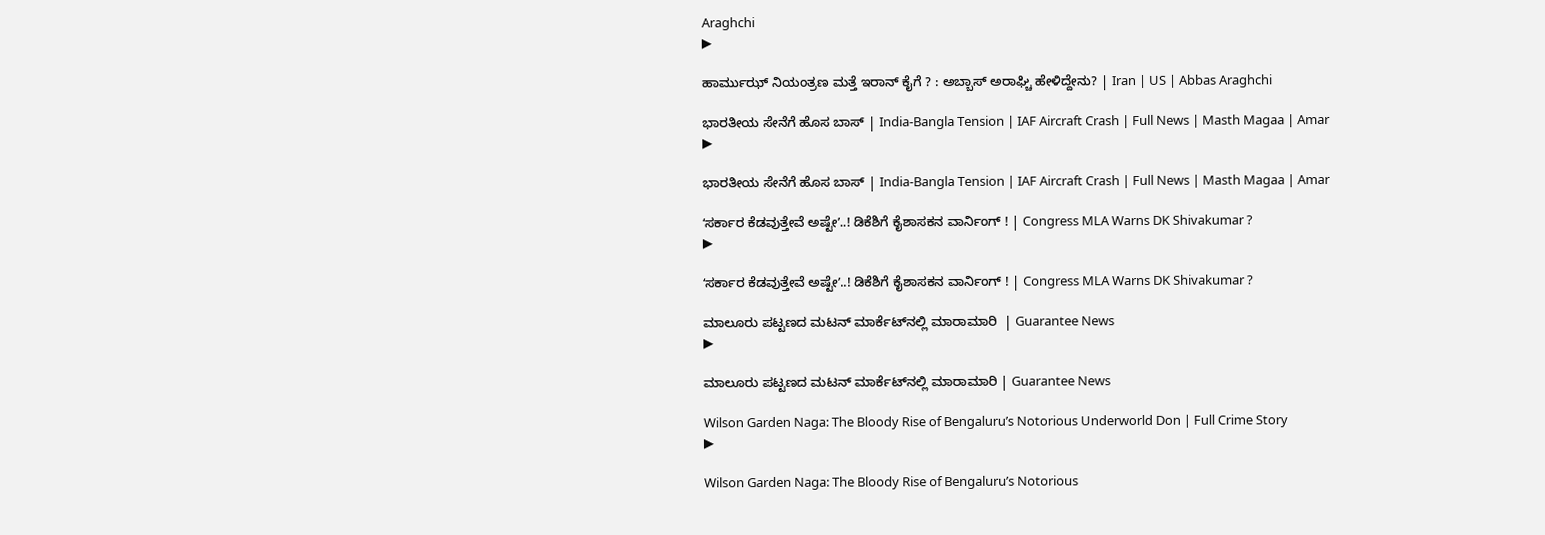Araghchi
▶

ಹಾರ್ಮುಝ್ ನಿಯಂತ್ರಣ ಮತ್ತೆ ಇರಾನ್ ಕೈಗೆ ? : ಅಬ್ಬಾಸ್ ಅರಾಘ್ಚಿ ಹೇಳಿದ್ದೇನು? | Iran | US | Abbas Araghchi

ಭಾರತೀಯ ಸೇನೆಗೆ ಹೊಸ ಬಾಸ್‌ | India-Bangla Tension | IAF Aircraft Crash | Full News | Masth Magaa | Amar
▶

ಭಾರತೀಯ ಸೇನೆಗೆ ಹೊಸ ಬಾಸ್‌ | India-Bangla Tension | IAF Aircraft Crash | Full News | Masth Magaa | Amar

ʻಸರ್ಕಾರ ಕೆಡವುತ್ತೇವೆ ಅಷ್ಟೇʼ..! ಡಿಕೆಶಿಗೆ ಕೈಶಾಸಕನ ವಾರ್ನಿಂಗ್ ! | Congress MLA Warns DK Shivakumar ?
▶

ʻಸರ್ಕಾರ ಕೆಡವುತ್ತೇವೆ ಅಷ್ಟೇʼ..! ಡಿಕೆಶಿಗೆ ಕೈಶಾಸಕನ ವಾರ್ನಿಂಗ್ ! | Congress MLA Warns DK Shivakumar ?

ಮಾಲೂರು ಪಟ್ಟಣದ ಮಟನ್ ಮಾರ್ಕೆಟ್‌‌ನಲ್ಲಿ ಮಾರಾಮಾರಿ  | Guarantee News
▶

ಮಾಲೂರು ಪಟ್ಟಣದ ಮಟನ್ ಮಾರ್ಕೆಟ್‌‌ನಲ್ಲಿ ಮಾರಾಮಾರಿ | Guarantee News

Wilson Garden Naga: The Bloody Rise of Bengaluru’s Notorious Underworld Don | Full Crime Story
▶

Wilson Garden Naga: The Bloody Rise of Bengaluru’s Notorious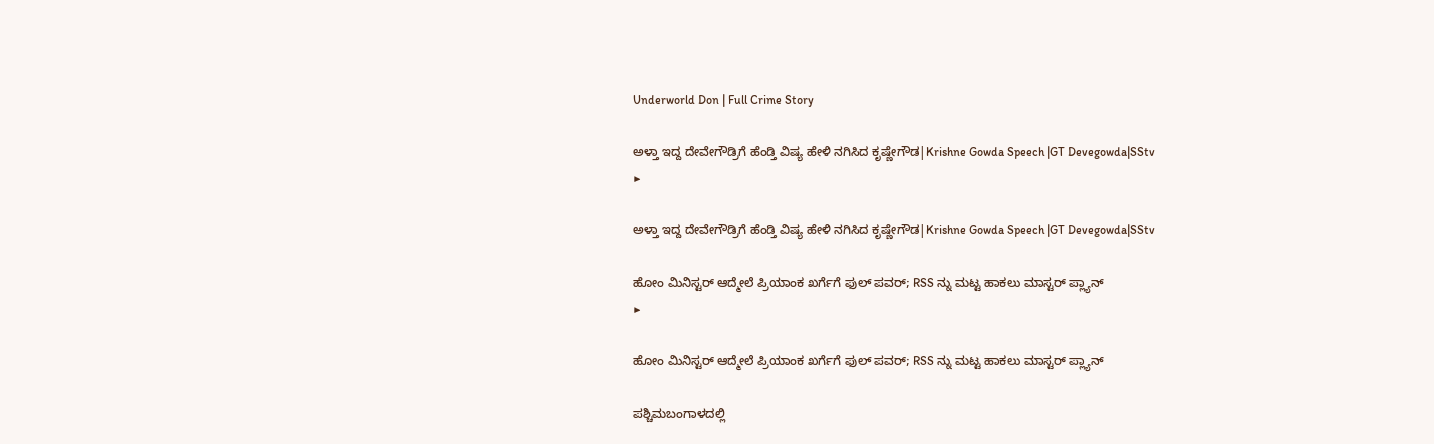Underworld Don | Full Crime Story

ಅಳ್ತಾ ಇದ್ದ ದೇವೇಗೌಡ್ರಿಗೆ ಹೆಂಡ್ತಿ ವಿಷ್ಯ ಹೇಳಿ ನಗಿಸಿದ ಕೃಷ್ಣೇಗೌಡ|Krishne Gowda Speech |GT Devegowda|SStv
▶

ಅಳ್ತಾ ಇದ್ದ ದೇವೇಗೌಡ್ರಿಗೆ ಹೆಂಡ್ತಿ ವಿಷ್ಯ ಹೇಳಿ ನಗಿಸಿದ ಕೃಷ್ಣೇಗೌಡ|Krishne Gowda Speech |GT Devegowda|SStv

ಹೋಂ ಮಿನಿಸ್ಟರ್ ಆದ್ಮೇಲೆ ಪ್ರಿಯಾಂಕ ಖರ್ಗೆಗೆ ಫುಲ್ ಪವರ್; RSS ನ್ನು ಮಟ್ಟ ಹಾಕಲು ಮಾಸ್ಟರ್ ಪ್ಲ್ಯಾನ್
▶

ಹೋಂ ಮಿನಿಸ್ಟರ್ ಆದ್ಮೇಲೆ ಪ್ರಿಯಾಂಕ ಖರ್ಗೆಗೆ ಫುಲ್ ಪವರ್; RSS ನ್ನು ಮಟ್ಟ ಹಾಕಲು ಮಾಸ್ಟರ್ ಪ್ಲ್ಯಾನ್

ಪಶ್ಚಿಮಬಂಗಾಳದಲ್ಲಿ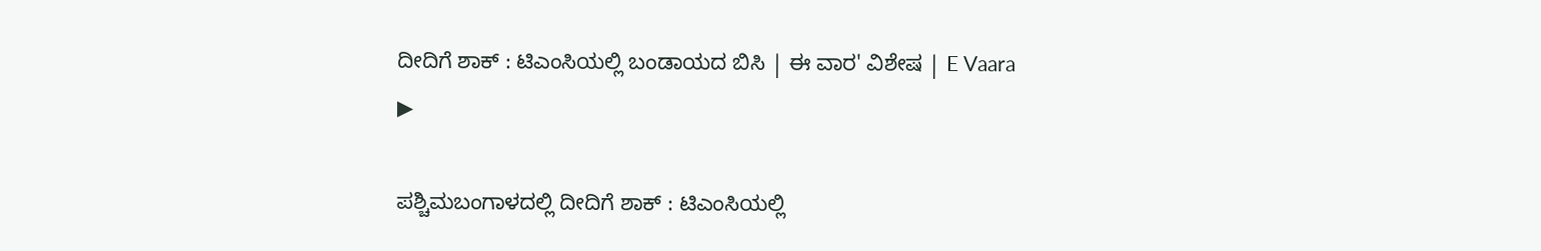ದೀದಿಗೆ ಶಾಕ್ : ಟಿಎಂಸಿಯಲ್ಲಿ ಬಂಡಾಯದ ಬಿಸಿ | ಈ ವಾರ' ವಿಶೇಷ | E Vaara
▶

ಪಶ್ಚಿಮಬಂಗಾಳದಲ್ಲಿ ದೀದಿಗೆ ಶಾಕ್ : ಟಿಎಂಸಿಯಲ್ಲಿ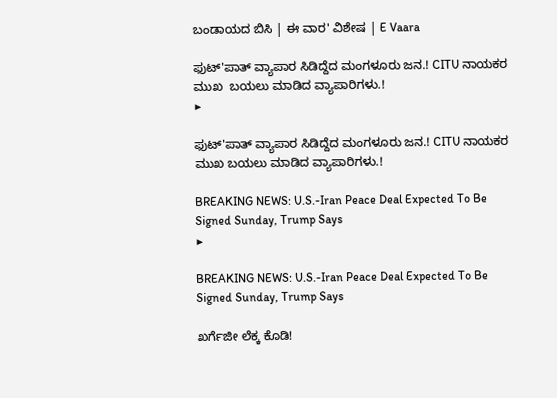ಬಂಡಾಯದ ಬಿಸಿ | ಈ ವಾರ' ವಿಶೇಷ | E Vaara

ಫುಟ್'ಪಾತ್ ವ್ಯಾಪಾರ ಸಿಡಿದ್ದೆದ ಮಂಗಳೂರು ಜನ.! CITU ನಾಯಕರ ಮುಖ  ಬಯಲು ಮಾಡಿದ ವ್ಯಾಪಾರಿಗಳು.!
▶

ಫುಟ್'ಪಾತ್ ವ್ಯಾಪಾರ ಸಿಡಿದ್ದೆದ ಮಂಗಳೂರು ಜನ.! CITU ನಾಯಕರ ಮುಖ ಬಯಲು ಮಾಡಿದ ವ್ಯಾಪಾರಿಗಳು.!

BREAKING NEWS: U.S.-Iran Peace Deal Expected To Be Signed Sunday, Trump Says
▶

BREAKING NEWS: U.S.-Iran Peace Deal Expected To Be Signed Sunday, Trump Says

ಖರ್ಗೆಜೀ ಲೆಕ್ಕ ಕೊಡಿ!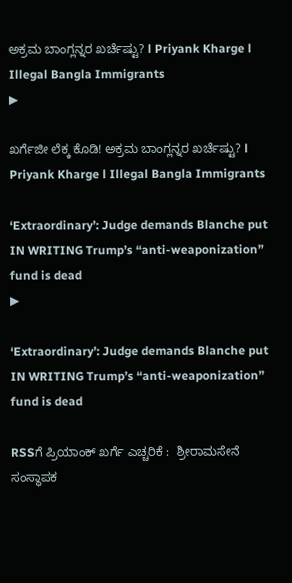ಅಕ್ರಮ ಬಾಂಗ್ಲನ್ನರ ಖರ್ಚೆಷ್ಟು? l Priyank Kharge l Illegal Bangla Immigrants
▶

ಖರ್ಗೆಜೀ ಲೆಕ್ಕ ಕೊಡಿ! ಅಕ್ರಮ ಬಾಂಗ್ಲನ್ನರ ಖರ್ಚೆಷ್ಟು? l Priyank Kharge l Illegal Bangla Immigrants

‘Extraordinary’: Judge demands Blanche put IN WRITING Trump’s “anti-weaponization” fund is dead
▶

‘Extraordinary’: Judge demands Blanche put IN WRITING Trump’s “anti-weaponization” fund is dead

RSSಗೆ ಪ್ರಿಯಾಂಕ್‌ ಖರ್ಗೆ ಎಚ್ಚರಿಕೆ :  ಶ್ರೀರಾಮಸೇನೆ ಸಂಸ್ಥಾಪಕ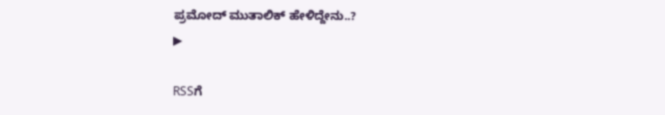ಪ್ರಮೋದ್‌ ಮುತಾಲಿಕ್‌ ಹೇಳಿದ್ದೇನು..?
▶

RSSಗೆ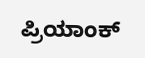ಪ್ರಿಯಾಂಕ್‌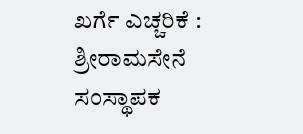ಖರ್ಗೆ ಎಚ್ಚರಿಕೆ : ಶ್ರೀರಾಮಸೇನೆ ಸಂಸ್ಥಾಪಕ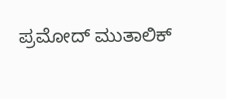ಪ್ರಮೋದ್‌ ಮುತಾಲಿಕ್‌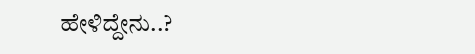ಹೇಳಿದ್ದೇನು..?